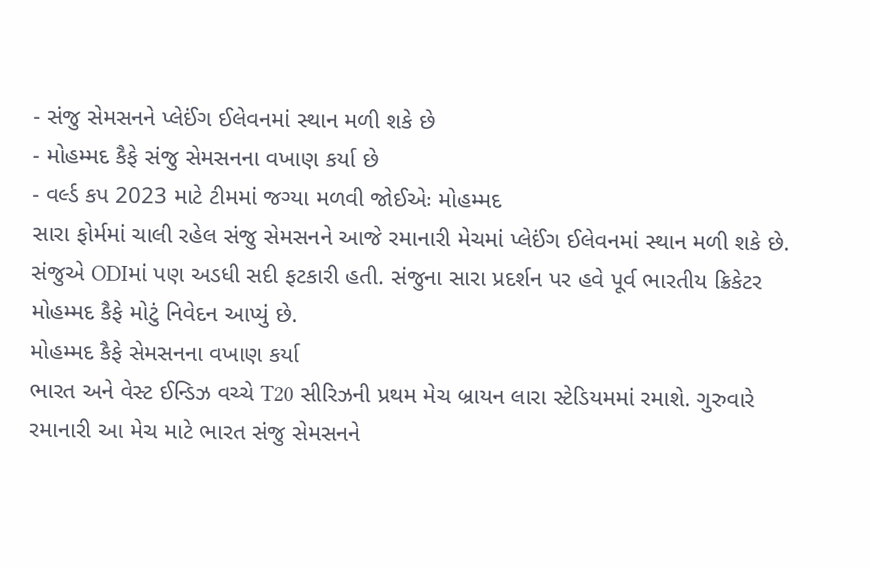- સંજુ સેમસનને પ્લેઈંગ ઈલેવનમાં સ્થાન મળી શકે છે
- મોહમ્મદ કૈફે સંજુ સેમસનના વખાણ કર્યા છે
- વર્લ્ડ કપ 2023 માટે ટીમમાં જગ્યા મળવી જોઈએઃ મોહમ્મદ
સારા ફોર્મમાં ચાલી રહેલ સંજુ સેમસનને આજે રમાનારી મેચમાં પ્લેઈંગ ઈલેવનમાં સ્થાન મળી શકે છે. સંજુએ ODIમાં પણ અડધી સદી ફટકારી હતી. સંજુના સારા પ્રદર્શન પર હવે પૂર્વ ભારતીય ક્રિકેટર મોહમ્મદ કૈફે મોટું નિવેદન આપ્યું છે.
મોહમ્મદ કૈફે સેમસનના વખાણ કર્યા
ભારત અને વેસ્ટ ઈન્ડિઝ વચ્ચે T20 સીરિઝની પ્રથમ મેચ બ્રાયન લારા સ્ટેડિયમમાં રમાશે. ગુરુવારે રમાનારી આ મેચ માટે ભારત સંજુ સેમસનને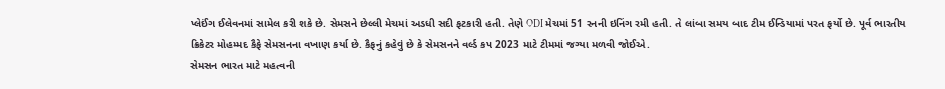પ્લેઈંગ ઈલેવનમાં સામેલ કરી શકે છે. સેમસને છેલ્લી મેચમાં અડધી સદી ફટકારી હતી. તેણે ODI મેચમાં 51 રનની ઇનિંગ રમી હતી. તે લાંબા સમય બાદ ટીમ ઈન્ડિયામાં પરત ફર્યો છે. પૂર્વ ભારતીય ક્રિકેટર મોહમ્મદ કૈફે સેમસનના વખાણ કર્યા છે. કૈફનું કહેવું છે કે સેમસનને વર્લ્ડ કપ 2023 માટે ટીમમાં જગ્યા મળવી જોઈએ.
સેમસન ભારત માટે મહત્વની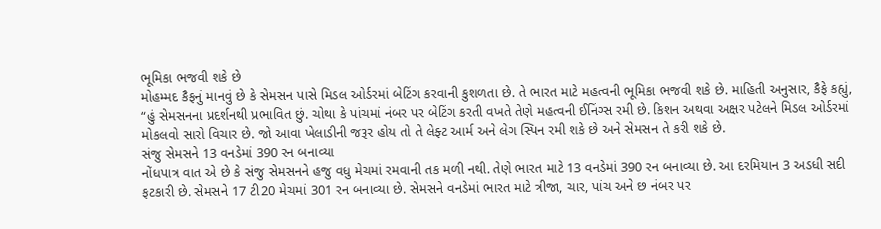ભૂમિકા ભજવી શકે છે
મોહમ્મદ કૈફનું માનવું છે કે સેમસન પાસે મિડલ ઓર્ડરમાં બેટિંગ કરવાની કુશળતા છે. તે ભારત માટે મહત્વની ભૂમિકા ભજવી શકે છે. માહિતી અનુસાર, કૈફે કહ્યું, “હું સેમસનના પ્રદર્શનથી પ્રભાવિત છું. ચોથા કે પાંચમાં નંબર પર બેટિંગ કરતી વખતે તેણે મહત્વની ઈનિંગ્સ રમી છે. કિશન અથવા અક્ષર પટેલને મિડલ ઓર્ડરમાં મોકલવો સારો વિચાર છે. જો આવા ખેલાડીની જરૂર હોય તો તે લેફ્ટ આર્મ અને લેગ સ્પિન રમી શકે છે અને સેમસન તે કરી શકે છે.
સંજુ સેમસને 13 વનડેમાં 390 રન બનાવ્યા
નોંધપાત્ર વાત એ છે કે સંજુ સેમસનને હજુ વધુ મેચમાં રમવાની તક મળી નથી. તેણે ભારત માટે 13 વનડેમાં 390 રન બનાવ્યા છે. આ દરમિયાન 3 અડધી સદી ફટકારી છે. સેમસને 17 ટી20 મેચમાં 301 રન બનાવ્યા છે. સેમસને વનડેમાં ભારત માટે ત્રીજા, ચાર, પાંચ અને છ નંબર પર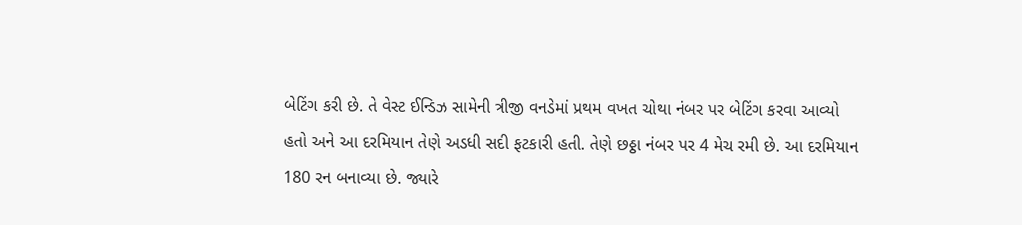બેટિંગ કરી છે. તે વેસ્ટ ઈન્ડિઝ સામેની ત્રીજી વનડેમાં પ્રથમ વખત ચોથા નંબર પર બેટિંગ કરવા આવ્યો હતો અને આ દરમિયાન તેણે અડધી સદી ફટકારી હતી. તેણે છઠ્ઠા નંબર પર 4 મેચ રમી છે. આ દરમિયાન 180 રન બનાવ્યા છે. જ્યારે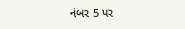નંબર 5 પર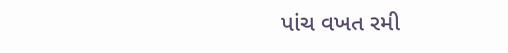પાંચ વખત રમી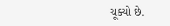ચૂક્યો છે.